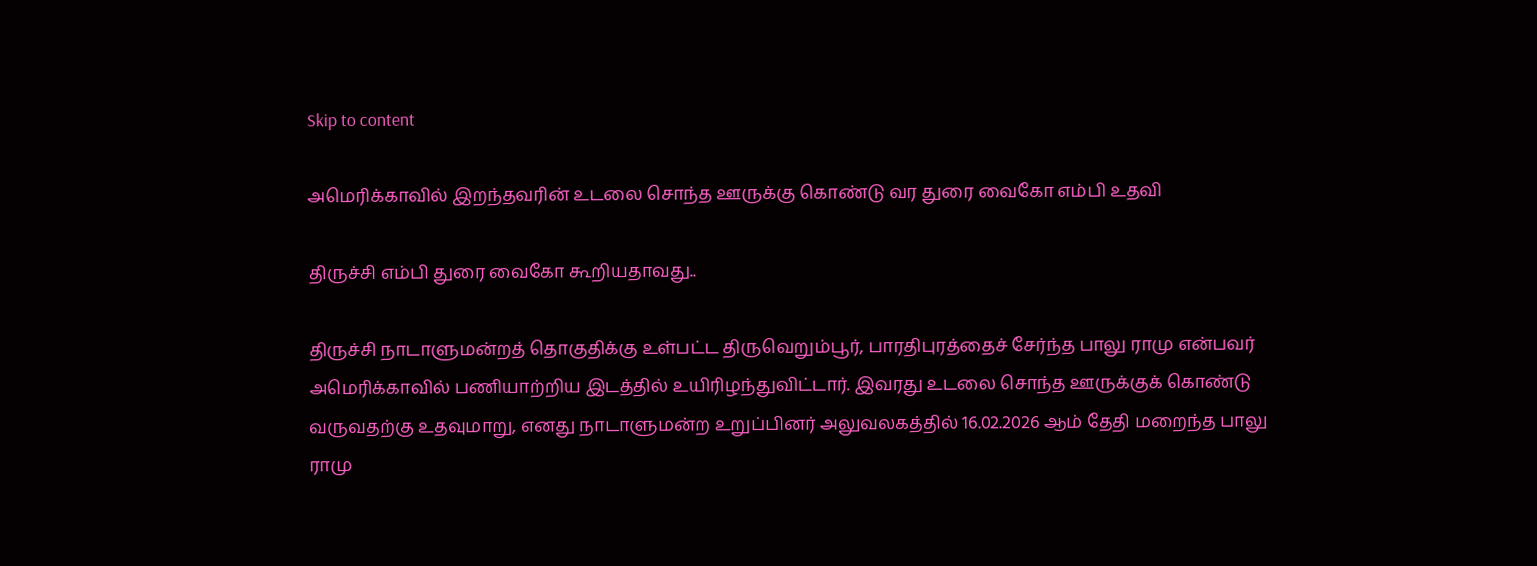Skip to content

அமெரிக்காவில் இறந்தவரின் உடலை சொந்த ஊருக்கு கொண்டு வர துரை வைகோ எம்பி உதவி

திருச்சி எம்பி துரை வைகோ கூறியதாவது..

திருச்சி நாடாளுமன்றத் தொகுதிக்கு உள்பட்ட திருவெறும்பூர், பாரதிபுரத்தைச் சேர்ந்த பாலு ராமு என்பவர் அமெரிக்காவில் பணியாற்றிய இடத்தில் உயிரிழந்துவிட்டார். இவரது உடலை சொந்த ஊருக்குக் கொண்டு வருவதற்கு உதவுமாறு, எனது நாடாளுமன்ற உறுப்பினர் அலுவலகத்தில் 16.02.2026 ஆம் தேதி மறைந்த பாலு ராமு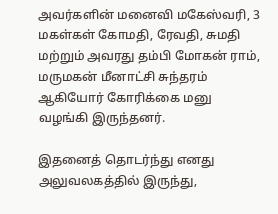அவர்களின் மனைவி மகேஸ்வரி, 3 மகள்கள் கோமதி, ரேவதி, சுமதி மற்றும் அவரது தம்பி மோகன் ராம், மருமகன் மீனாட்சி சுந்தரம் ஆகியோர் கோரிக்கை மனு வழங்கி இருந்தனர்.

இதனைத் தொடர்ந்து எனது அலுவலகத்தில் இருந்து,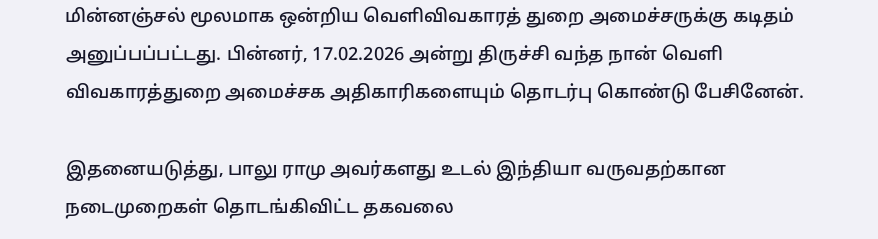மின்னஞ்சல் மூலமாக ஒன்றிய வெளிவிவகாரத் துறை அமைச்சருக்கு கடிதம் அனுப்பப்பட்டது. பின்னர், 17.02.2026 அன்று திருச்சி வந்த நான் வெளி விவகாரத்துறை அமைச்சக அதிகாரிகளையும் தொடர்பு கொண்டு பேசினேன்.

இதனையடுத்து, பாலு ராமு அவர்களது உடல் இந்தியா வருவதற்கான நடைமுறைகள் தொடங்கிவிட்ட தகவலை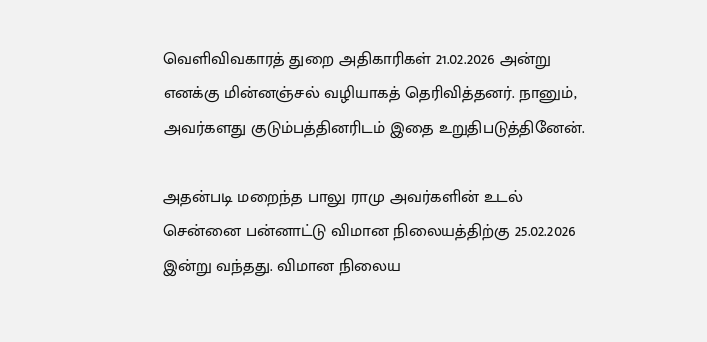வெளிவிவகாரத் துறை அதிகாரிகள் 21.02.2026 அன்று எனக்கு மின்னஞ்சல் வழியாகத் தெரிவித்தனர். நானும், அவர்களது குடும்பத்தினரிடம் இதை உறுதிபடுத்தினேன்.

அதன்படி மறைந்த பாலு ராமு அவர்களின் உடல் சென்னை பன்னாட்டு விமான நிலையத்திற்கு 25.02.2026 இன்று வந்தது. விமான நிலைய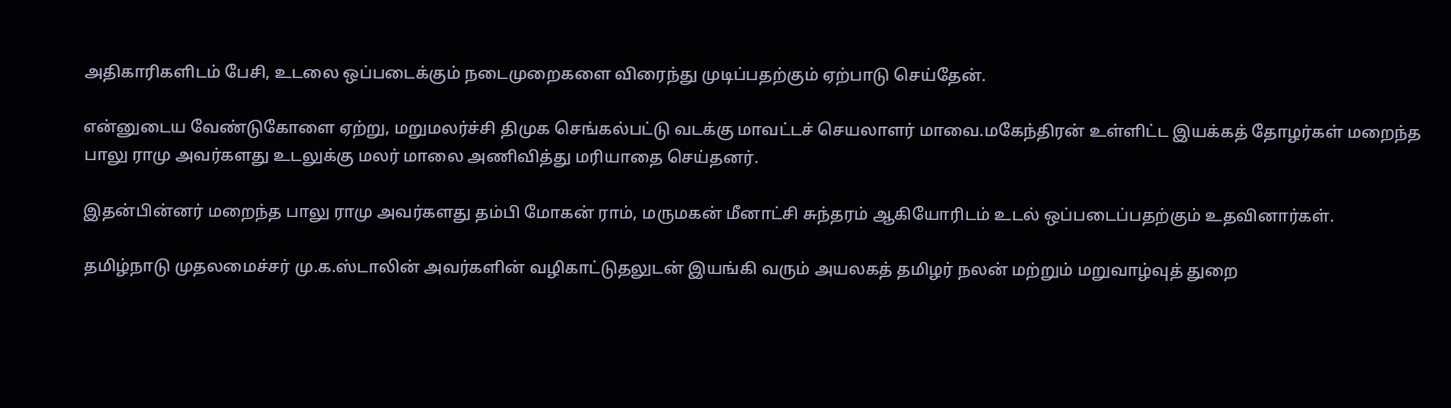அதிகாரிகளிடம் பேசி, உடலை ஒப்படைக்கும் நடைமுறைகளை விரைந்து முடிப்பதற்கும் ஏற்பாடு செய்தேன்.

என்னுடைய வேண்டுகோளை ஏற்று, மறுமலர்ச்சி திமுக செங்கல்பட்டு வடக்கு மாவட்டச் செயலாளர் மாவை.மகேந்திரன் உள்ளிட்ட இயக்கத் தோழர்கள் மறைந்த பாலு ராமு அவர்களது உடலுக்கு மலர் மாலை அணிவித்து மரியாதை செய்தனர்.

இதன்பின்னர் மறைந்த பாலு ராமு அவர்களது தம்பி மோகன் ராம், மருமகன் மீனாட்சி சுந்தரம் ஆகியோரிடம் உடல் ஒப்படைப்பதற்கும் உதவினார்கள்.

தமிழ்நாடு முதலமைச்சர் மு.க.ஸ்டாலின் அவர்களின் வழிகாட்டுதலுடன் இயங்கி வரும் அயலகத் தமிழர் நலன் மற்றும் மறுவாழ்வுத் துறை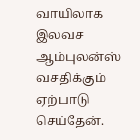வாயிலாக இலவச ஆம்புலன்ஸ் வசதிக்கும் ஏற்பாடு செய்தேன்.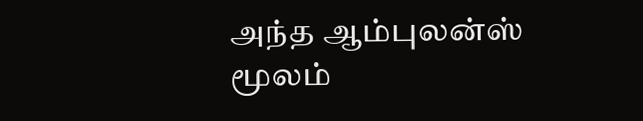அந்த ஆம்புலன்ஸ் மூலம்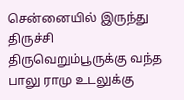சென்னையில் இருந்து திருச்சி திருவெறும்பூருக்கு வந்த பாலு ராமு உடலுக்கு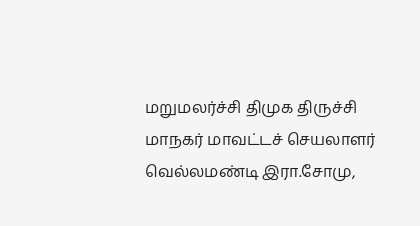மறுமலர்ச்சி திமுக திருச்சி மாநகர் மாவட்டச் செயலாளர் வெல்லமண்டி இரா.சோமு,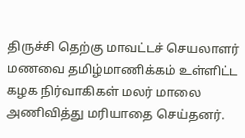திருச்சி தெற்கு மாவட்டச் செயலாளர் மணவை தமிழ்மாணிக்கம் உள்ளிட்ட கழக நிர்வாகிகள் மலர் மாலை அணிவித்து மரியாதை செய்தனர்.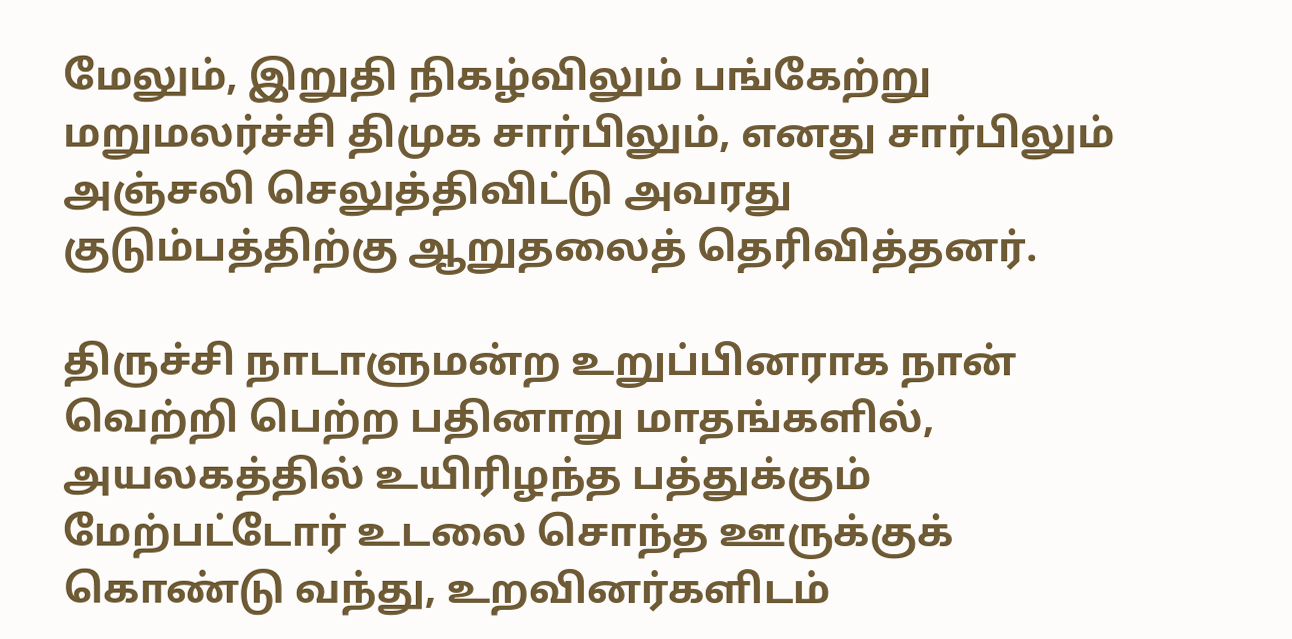மேலும், இறுதி நிகழ்விலும் பங்கேற்று மறுமலர்ச்சி திமுக சார்பிலும், எனது சார்பிலும் அஞ்சலி செலுத்திவிட்டு அவரது குடும்பத்திற்கு ஆறுதலைத் தெரிவித்தனர்.

திருச்சி நாடாளுமன்ற உறுப்பினராக நான் வெற்றி பெற்ற பதினாறு மாதங்களில், அயலகத்தில் உயிரிழந்த பத்துக்கும் மேற்பட்டோர் உடலை சொந்த ஊருக்குக் கொண்டு வந்து, உறவினர்களிடம்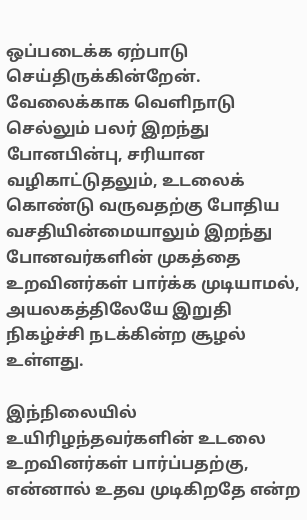ஒப்படைக்க ஏற்பாடு செய்திருக்கின்றேன். வேலைக்காக வெளிநாடு செல்லும் பலர் இறந்து போனபின்பு, சரியான வழிகாட்டுதலும், உடலைக் கொண்டு வருவதற்கு போதிய வசதியின்மையாலும் இறந்து போனவர்களின் முகத்தை உறவினர்கள் பார்க்க முடியாமல், அயலகத்திலேயே இறுதி நிகழ்ச்சி நடக்கின்ற சூழல் உள்ளது.

இந்நிலையில் உயிரிழந்தவர்களின் உடலை உறவினர்கள் பார்ப்பதற்கு, என்னால் உதவ முடிகிறதே என்ற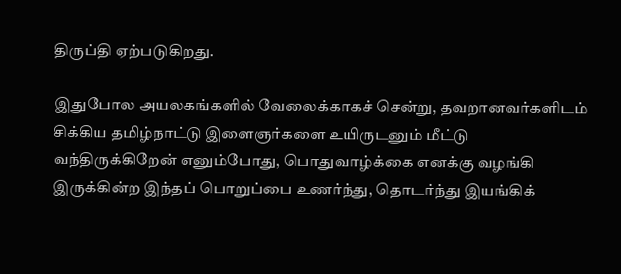திருப்தி ஏற்படுகிறது.

இதுபோல அயலகங்களில் வேலைக்காகச் சென்று, தவறானவர்களிடம் சிக்கிய தமிழ்நாட்டு இளைஞர்களை உயிருடனும் மீட்டு வந்திருக்கிறேன் எனும்போது, பொதுவாழ்க்கை எனக்கு வழங்கி இருக்கின்ற இந்தப் பொறுப்பை உணர்ந்து, தொடர்ந்து இயங்கிக்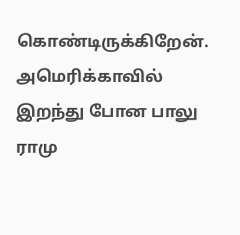கொண்டிருக்கிறேன்.
அமெரிக்காவில் இறந்து போன பாலு ராமு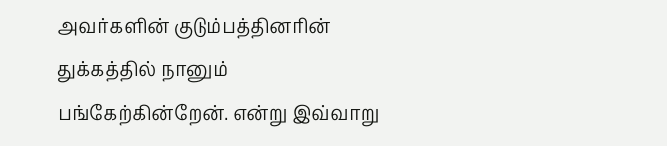அவர்களின் குடும்பத்தினரின் துக்கத்தில் நானும் பங்கேற்கின்றேன். என்று இவ்வாறு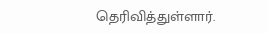தெரிவித்துள்ளார்.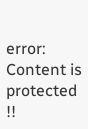error: Content is protected !!